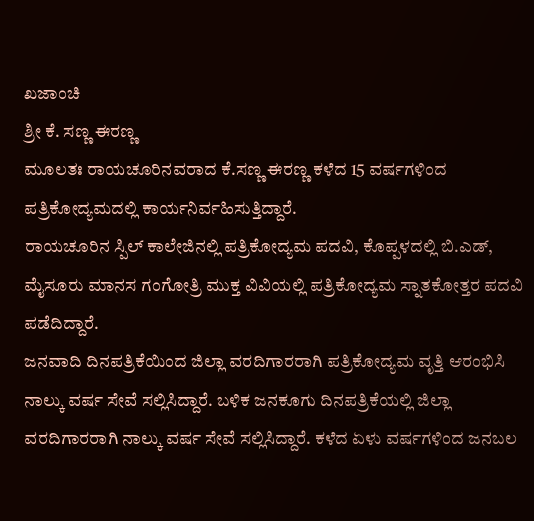ಖಜಾಂಚಿ
ಶ್ರೀ ಕೆ. ಸಣ್ಣ ಈರಣ್ಣ
ಮೂಲತಃ ರಾಯಚೂರಿನವರಾದ ಕೆ.ಸಣ್ಣ ಈರಣ್ಣ ಕಳೆದ 15 ವರ್ಷಗಳಿಂದ ಪತ್ರಿಕೋದ್ಯಮದಲ್ಲಿ ಕಾರ್ಯನಿರ್ವಹಿಸುತ್ತಿದ್ದಾರೆ.
ರಾಯಚೂರಿನ ಸ್ಪಿಲ್ ಕಾಲೇಜಿನಲ್ಲಿ ಪತ್ರಿಕೋದ್ಯಮ ಪದವಿ, ಕೊಪ್ಪಳದಲ್ಲಿ ಬಿ.ಎಡ್, ಮೈಸೂರು ಮಾನಸ ಗಂಗೋತ್ರಿ ಮುಕ್ತ ವಿವಿಯಲ್ಲಿ ಪತ್ರಿಕೋದ್ಯಮ ಸ್ನಾತಕೋತ್ತರ ಪದವಿ ಪಡೆದಿದ್ದಾರೆ.
ಜನವಾದಿ ದಿನಪತ್ರಿಕೆಯಿಂದ ಜಿಲ್ಲಾ ವರದಿಗಾರರಾಗಿ ಪತ್ರಿಕೋದ್ಯಮ ವೃತ್ತಿ ಆರಂಭಿಸಿ ನಾಲ್ಕು ವರ್ಷ ಸೇವೆ ಸಲ್ಲಿಸಿದ್ದಾರೆ. ಬಳಿಕ ಜನಕೂಗು ದಿನಪತ್ರಿಕೆಯಲ್ಲಿ ಜಿಲ್ಲಾ ವರದಿಗಾರರಾಗಿ ನಾಲ್ಕು ವರ್ಷ ಸೇವೆ ಸಲ್ಲಿಸಿದ್ದಾರೆ. ಕಳೆದ ಏಳು ವರ್ಷಗಳಿಂದ ಜನಬಲ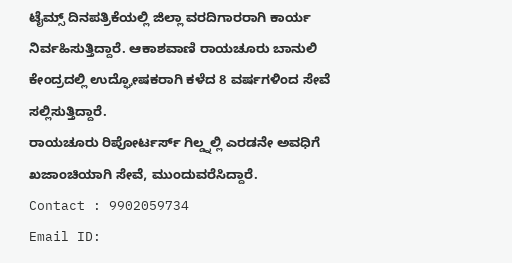ಟೈಮ್ಸ್ ದಿನಪತ್ರಿಕೆಯಲ್ಲಿ ಜಿಲ್ಲಾ ವರದಿಗಾರರಾಗಿ ಕಾರ್ಯ ನಿರ್ವಹಿಸುತ್ತಿದ್ದಾರೆ. ಆಕಾಶವಾಣಿ ರಾಯಚೂರು ಬಾನುಲಿ ಕೇಂದ್ರದಲ್ಲಿ ಉದ್ಘೋಷಕರಾಗಿ ಕಳೆದ 8 ವರ್ಷಗಳಿಂದ ಸೇವೆ ಸಲ್ಲಿಸುತ್ತಿದ್ದಾರೆ.
ರಾಯಚೂರು ರಿಪೋರ್ಟರ್ಸ್ ಗಿಲ್ಡ್ನಲ್ಲಿ ಎರಡನೇ ಅವಧಿಗೆ ಖಜಾಂಚಿಯಾಗಿ ಸೇವೆ, ಮುಂದುವರೆಸಿದ್ದಾರೆ.
Contact : 9902059734
Email ID: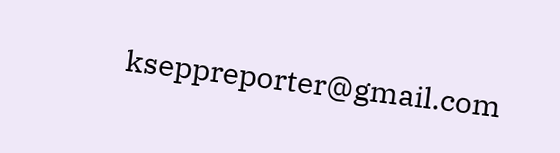kseppreporter@gmail.com